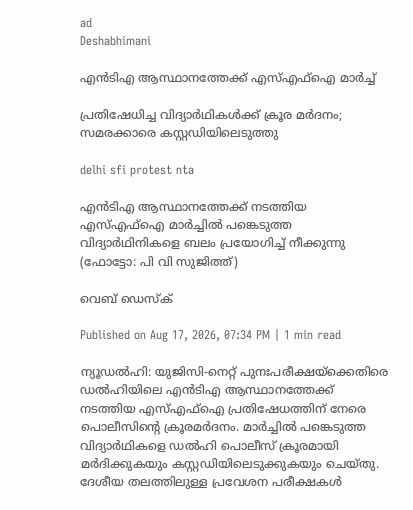ad
Deshabhimani

എൻടിഎ ആസ്ഥാനത്തേക്ക് എസ്എഫ്ഐ മാർച്ച്

പ്രതിഷേധിച്ച വിദ്യാർഥികൾക്ക് ക്രൂര മർദനം; സമരക്കാരെ കസ്റ്റഡിയിലെടുത്തു

delhi sfi protest nta

എൻടിഎ ആസ്ഥാനത്തേക്ക് നടത്തിയ എസ്എഫ്ഐ മാർച്ചിൽ പങ്കെടുത്ത വിദ്യാർഥിനികളെ ബലം പ്രയോഗിച്ച് നീക്കുന്നു (ഫോട്ടോ: പി വി സുജിത്ത്)

വെബ് ഡെസ്ക്

Published on Aug 17, 2026, 07:34 PM | 1 min read

ന്യൂഡൽഹി: യുജിസി-നെറ്റ് പുനഃപരീക്ഷയ്ക്കെതിരെ ഡൽഹിയിലെ എൻടിഎ ആസ്ഥാനത്തേക്ക് നടത്തിയ എസ്എഫ്ഐ പ്രതിഷേധത്തിന് നേരെ പൊലീസിന്റെ ക്രൂരമർദനം. മാർച്ചിൽ പങ്കെടുത്ത വിദ്യാർഥികളെ ഡൽഹി പൊലീസ് ക്രൂരമായി മർദിക്കുകയും കസ്റ്റഡിയിലെടുക്കുകയും ചെയ്തു. ദേശീയ തലത്തിലുള്ള പ്രവേശന പരീക്ഷകൾ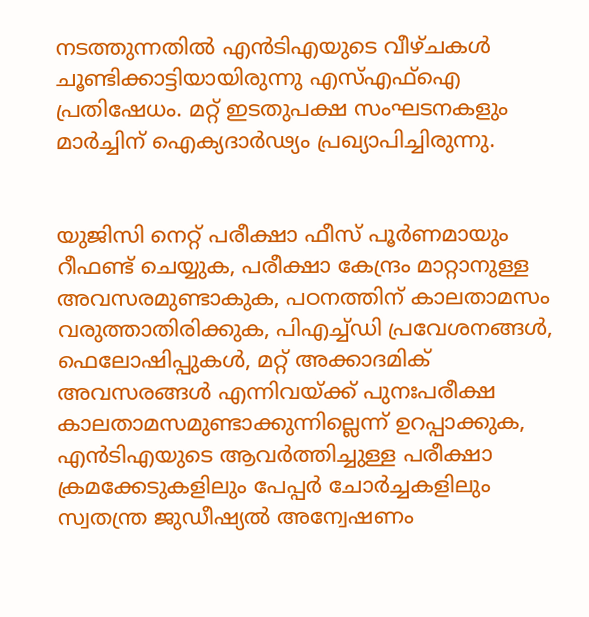നടത്തുന്നതിൽ എൻ‌ടി‌എയുടെ വീഴ്ചകൾ ചൂണ്ടിക്കാട്ടിയായിരുന്നു എസ്എഫ്ഐ പ്രതിഷേധം. മറ്റ് ഇടതുപക്ഷ സംഘടനകളും മാർച്ചിന് ഐക്യദാർഢ്യം പ്രഖ്യാപിച്ചിരുന്നു.


യുജിസി നെറ്റ് പരീക്ഷാ ഫീസ് പൂർണമായും റീഫണ്ട് ചെയ്യുക, പരീക്ഷാ കേന്ദ്രം മാറ്റാനുള്ള അവസരമുണ്ടാകുക, പഠനത്തിന് കാലതാമസം വരുത്താതിരിക്കുക, പിഎച്ച്ഡി പ്രവേശനങ്ങൾ, ഫെലോഷിപ്പുകൾ, മറ്റ് അക്കാദമിക് അവസരങ്ങൾ എന്നിവയ്ക്ക് പുനഃപരീക്ഷ കാലതാമസമുണ്ടാക്കുന്നില്ലെന്ന് ഉറപ്പാക്കുക, എൻ‌ടി‌എയുടെ ആവർത്തിച്ചുള്ള പരീക്ഷാ ക്രമക്കേടുകളിലും പേപ്പർ ചോർച്ചകളിലും സ്വതന്ത്ര ജുഡീഷ്യൽ അന്വേഷണം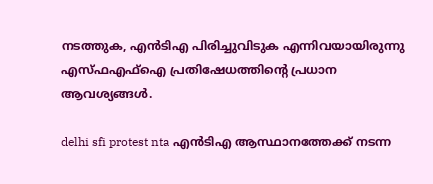നടത്തുക, എൻ‌ടി‌എ പിരിച്ചുവിടുക എന്നിവയായിരുന്നു എസ്ഫഎഫ്ഐ പ്രതിഷേധത്തിന്റെ പ്രധാന ആവശ്യങ്ങൾ.

delhi sfi protest nta എൻടിഎ ആസ്ഥാനത്തേക്ക് നടന്ന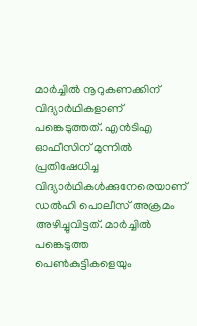മാർച്ചിൽ നൂറുകണക്കിന് വിദ്യാർഥികളാണ് പങ്കെടുത്തത്. എൻ‌ടി‌എ ഓഫീസിന് മുന്നിൽ പ്രതിഷേധിച്ച വിദ്യാ‌ർഥികൾക്കുനേരെയാണ് ഡൽഹി പൊലീസ് അക്രമം അഴിച്ചുവിട്ടത്. മാർച്ചിൽ പങ്കെടുത്ത പെൺകുട്ടികളെയും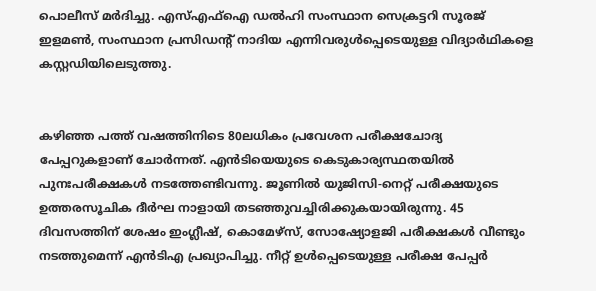പൊലീസ് മർദിച്ചു. എസ്‌എഫ്‌ഐ ഡൽഹി സംസ്ഥാന സെക്രട്ടറി സൂരജ് ഇളമൺ, സംസ്ഥാന പ്രസിഡന്റ് നാദിയ എന്നിവരുൾപ്പെടെയുള്ള വിദ്യാർഥികളെ കസ്റ്റഡിയിലെടുത്തു.


കഴിഞ്ഞ പത്ത് വ‌ഷത്തിനിടെ 80ലധികം പ്രവേശന പരീക്ഷചോദ്യ പേപ്പറുകളാണ് ചോർന്നത്. എൻടിയെയുടെ കെടുകാര്യസ്ഥതയിൽ പുനഃപരീക്ഷകൾ നടത്തേണ്ടിവന്നു. ജൂണിൽ യു‌ജി‌സി-നെറ്റ് പരീക്ഷയുടെ ഉത്തരസൂചിക ദീർഘ നാളായി തടഞ്ഞുവച്ചിരിക്കുകയായിരുന്നു. 45 ദിവസത്തിന് ശേഷം ഇംഗ്ലീഷ്, കൊമേഴ്‌സ്, സോഷ്യോളജി പരീക്ഷകൾ വീണ്ടും നടത്തുമെന്ന് എൻ‌ടി‌എ പ്രഖ്യാപിച്ചു. നീറ്റ് ഉൾപ്പെടെയുള്ള പരീക്ഷ പേപ്പർ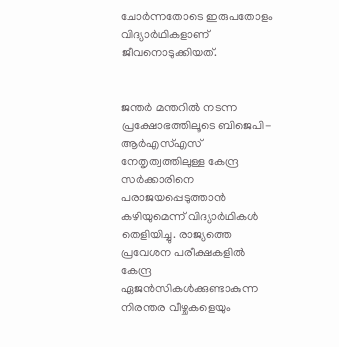ചോർന്നതോടെ ഇരുപതോളം വിദ്യാർഥികളാണ് ജീവനൊടുക്കിയത്.


ജന്തർ മന്തറിൽ നടന്ന പ്രക്ഷോഭത്തിലൂടെ ബിജെപി-ആർ‌എസ്‌എസ് നേതൃത്വത്തിലുള്ള കേന്ദ്ര സർക്കാരിനെ പരാജയപ്പെടുത്താൻ കഴിയുമെന്ന് വിദ്യാർഥികൾ തെളിയിച്ചു. രാജ്യത്തെ പ്രവേശന പരീക്ഷകളിൽ കേന്ദ്ര ഏജൻസികൾക്കുണ്ടാകുന്ന നിരന്തര വീഴ്ചകളെയും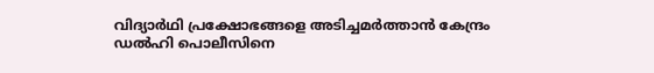വിദ്യാർഥി പ്രക്ഷോഭങ്ങളെ അടിച്ചമർത്താൻ കേന്ദ്രം ഡൽഹി പൊലീസിനെ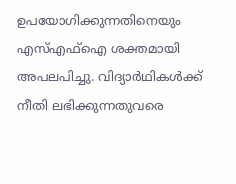ഉപയോഗിക്കുന്നതിനെയും എസ്എഫ്ഐ ശക്തമായി അപലപിച്ചു. വിദ്യാർഥികൾക്ക് നീതി ലഭിക്കുന്നതുവരെ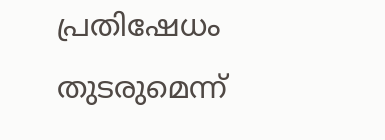പ്രതിഷേധം തുടരുമെന്ന്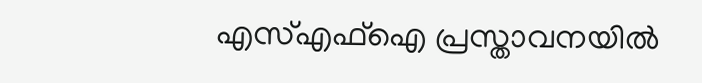എസ്എഫ്ഐ പ്രസ്താവനയിൽ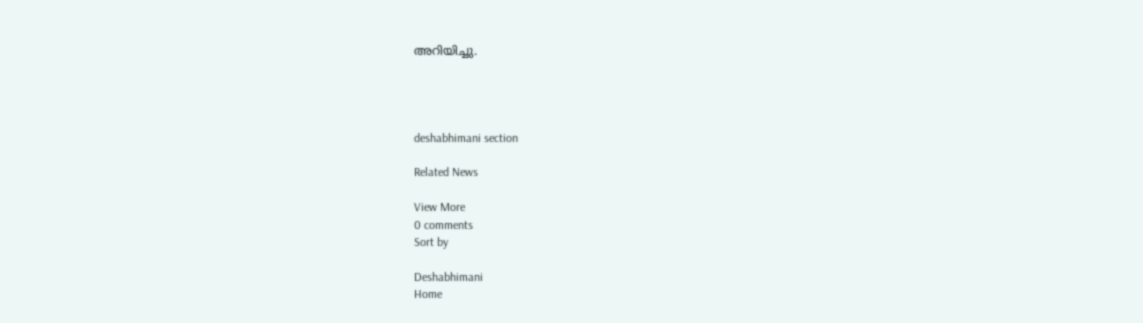അറിയിച്ചു.




deshabhimani section

Related News

View More
0 comments
Sort by

Deshabhimani
Home